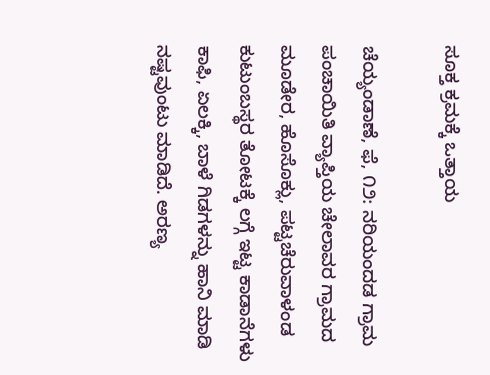ಸೂಕ್ತ ಕ್ರಮಕ್ಕೆ ಒತ್ತಾಯ

ಚೆಯ್ಯಂಡಾಣೆ, ಫೆ, ೧೨: ನರಿಯಂದಡ ಗ್ರಾಮ ಪಂಚಾಯಿತಿ ವ್ಯಾಪ್ತಿಯ ಚೇಲಾವರ ಗ್ರಾಮದ ಮೂಡೇರ, ಹೊಸೊಕ್ಲು, ಪಟ್ಟಚೆರುವಾಳಂಡ ಕುಟುಂಬಸ್ಥರ ತೋಟಕ್ಕೆ ಲಗ್ಗೆ ಇಟ್ಟ ಕಾಡಾನೆಗಳು ಕಾಫಿ, ಏಲಕ್ಕಿ, ಬಾಳೆ ಗಿಡಗಳನ್ನು ಹಾನಿ ಮಾಡಿ ನಷ್ಟವುಂಟು ಮಾಡಿದೆ. ಅರಣ್ಯ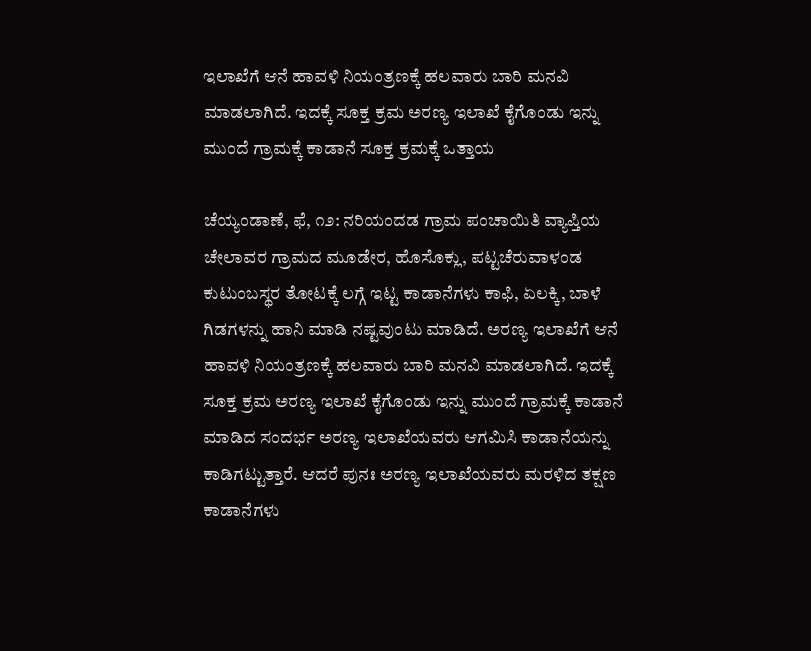ಇಲಾಖೆಗೆ ಆನೆ ಹಾವಳಿ ನಿಯಂತ್ರಣಕ್ಕೆ ಹಲವಾರು ಬಾರಿ ಮನವಿ ಮಾಡಲಾಗಿದೆ. ಇದಕ್ಕೆ ಸೂಕ್ತ ಕ್ರಮ ಅರಣ್ಯ ಇಲಾಖೆ ಕೈಗೊಂಡು ಇನ್ನು ಮುಂದೆ ಗ್ರಾಮಕ್ಕೆ ಕಾಡಾನೆ ಸೂಕ್ತ ಕ್ರಮಕ್ಕೆ ಒತ್ತಾಯ

ಚೆಯ್ಯಂಡಾಣೆ, ಫೆ, ೧೨: ನರಿಯಂದಡ ಗ್ರಾಮ ಪಂಚಾಯಿತಿ ವ್ಯಾಪ್ತಿಯ ಚೇಲಾವರ ಗ್ರಾಮದ ಮೂಡೇರ, ಹೊಸೊಕ್ಲು, ಪಟ್ಟಚೆರುವಾಳಂಡ ಕುಟುಂಬಸ್ಥರ ತೋಟಕ್ಕೆ ಲಗ್ಗೆ ಇಟ್ಟ ಕಾಡಾನೆಗಳು ಕಾಫಿ, ಏಲಕ್ಕಿ, ಬಾಳೆ ಗಿಡಗಳನ್ನು ಹಾನಿ ಮಾಡಿ ನಷ್ಟವುಂಟು ಮಾಡಿದೆ. ಅರಣ್ಯ ಇಲಾಖೆಗೆ ಆನೆ ಹಾವಳಿ ನಿಯಂತ್ರಣಕ್ಕೆ ಹಲವಾರು ಬಾರಿ ಮನವಿ ಮಾಡಲಾಗಿದೆ. ಇದಕ್ಕೆ ಸೂಕ್ತ ಕ್ರಮ ಅರಣ್ಯ ಇಲಾಖೆ ಕೈಗೊಂಡು ಇನ್ನು ಮುಂದೆ ಗ್ರಾಮಕ್ಕೆ ಕಾಡಾನೆ ಮಾಡಿದ ಸಂದರ್ಭ ಅರಣ್ಯ ಇಲಾಖೆಯವರು ಆಗಮಿಸಿ ಕಾಡಾನೆಯನ್ನು ಕಾಡಿಗಟ್ಟುತ್ತಾರೆ. ಆದರೆ ಪುನಃ ಅರಣ್ಯ ಇಲಾಖೆಯವರು ಮರಳಿದ ತಕ್ಷಣ ಕಾಡಾನೆಗಳು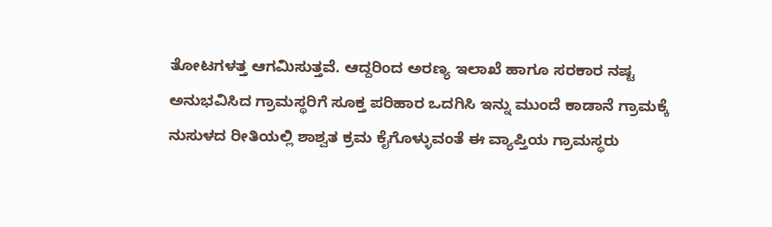ತೋಟಗಳತ್ತ ಆಗಮಿಸುತ್ತವೆ. ಆದ್ದರಿಂದ ಅರಣ್ಯ ಇಲಾಖೆ ಹಾಗೂ ಸರಕಾರ ನಷ್ಟ ಅನುಭವಿಸಿದ ಗ್ರಾಮಸ್ಥರಿಗೆ ಸೂಕ್ತ ಪರಿಹಾರ ಒದಗಿಸಿ ಇನ್ನು ಮುಂದೆ ಕಾಡಾನೆ ಗ್ರಾಮಕ್ಕೆ ನುಸುಳದ ರೀತಿಯಲ್ಲಿ ಶಾಶ್ವತ ಕ್ರಮ ಕೈಗೊಳ್ಳುವಂತೆ ಈ ವ್ಯಾಪ್ತಿಯ ಗ್ರಾಮಸ್ಥರು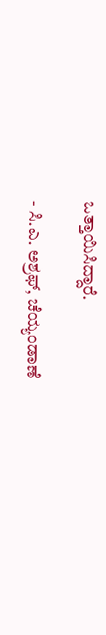ಒತ್ತಾಯಿಸಿದ್ದಾರೆ.

- ಸಿ.ಎ. ಅಶ್ರಫ್, ಚೆಯ್ಯಂಡಾಣೆ